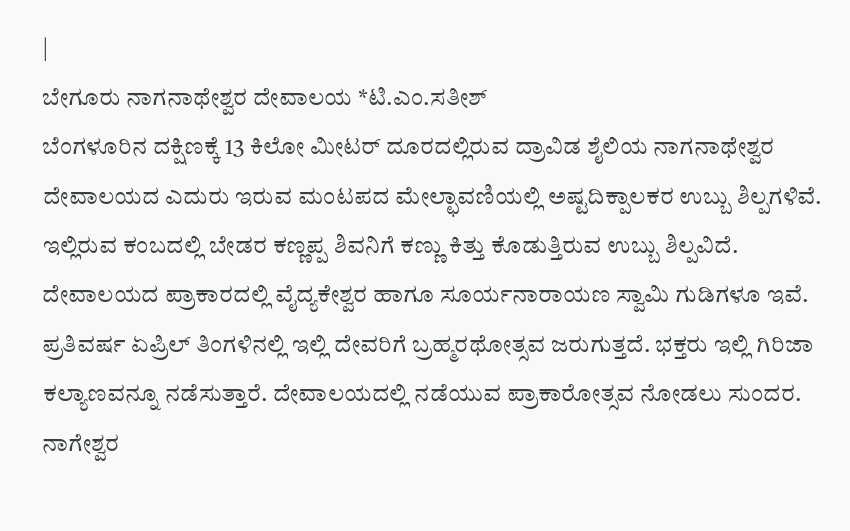|
ಬೇಗೂರು ನಾಗನಾಥೇಶ್ವರ ದೇವಾಲಯ *ಟಿ.ಎಂ.ಸತೀಶ್
ಬೆಂಗಳೂರಿನ ದಕ್ಷಿಣಕ್ಕೆ 13 ಕಿಲೋ ಮೀಟರ್ ದೂರದಲ್ಲಿರುವ ದ್ರಾವಿಡ ಶೈಲಿಯ ನಾಗನಾಥೇಶ್ವರ ದೇವಾಲಯದ ಎದುರು ಇರುವ ಮಂಟಪದ ಮೇಲ್ಛಾವಣಿಯಲ್ಲಿ ಅಷ್ಟದಿಕ್ಪಾಲಕರ ಉಬ್ಬು ಶಿಲ್ಪಗಳಿವೆ. ಇಲ್ಲಿರುವ ಕಂಬದಲ್ಲಿ ಬೇಡರ ಕಣ್ಣಪ್ಪ ಶಿವನಿಗೆ ಕಣ್ಣು ಕಿತ್ತು ಕೊಡುತ್ತಿರುವ ಉಬ್ಬು ಶಿಲ್ಪವಿದೆ. ದೇವಾಲಯದ ಪ್ರಾಕಾರದಲ್ಲಿ ವೈದ್ಯಕೇಶ್ವರ ಹಾಗೂ ಸೂರ್ಯನಾರಾಯಣ ಸ್ವಾಮಿ ಗುಡಿಗಳೂ ಇವೆ. ಪ್ರತಿವರ್ಷ ಏಪ್ರಿಲ್ ತಿಂಗಳಿನಲ್ಲಿ ಇಲ್ಲಿ ದೇವರಿಗೆ ಬ್ರಹ್ಮರಥೋತ್ಸವ ಜರುಗುತ್ತದೆ. ಭಕ್ತರು ಇಲ್ಲಿ ಗಿರಿಜಾ ಕಲ್ಯಾಣವನ್ನೂ ನಡೆಸುತ್ತಾರೆ. ದೇವಾಲಯದಲ್ಲಿ ನಡೆಯುವ ಪ್ರಾಕಾರೋತ್ಸವ ನೋಡಲು ಸುಂದರ.
ನಾಗೇಶ್ವರ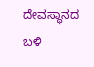ದೇವಸ್ಥಾನದ ಬಳಿ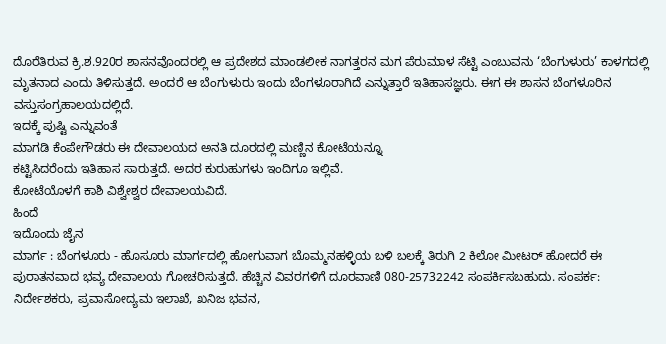ದೊರೆತಿರುವ ಕ್ರಿ.ಶ.920ರ ಶಾಸನವೊಂದರಲ್ಲಿ ಆ ಪ್ರದೇಶದ ಮಾಂಡಲೀಕ ನಾಗತ್ತರನ ಮಗ ಪೆರುಮಾಳ ಸೆಟ್ಟಿ ಎಂಬುವನು ‘ಬೆಂಗುಳುರು’ ಕಾಳಗದಲ್ಲಿ ಮೃತನಾದ ಎಂದು ತಿಳಿಸುತ್ತದೆ. ಅಂದರೆ ಆ ಬೆಂಗುಳುರು ಇಂದು ಬೆಂಗಳೂರಾಗಿದೆ ಎನ್ನುತ್ತಾರೆ ಇತಿಹಾಸಜ್ಞರು. ಈಗ ಈ ಶಾಸನ ಬೆಂಗಳೂರಿನ ವಸ್ತುಸಂಗ್ರಹಾಲಯದಲ್ಲಿದೆ.
ಇದಕ್ಕೆ ಪುಷ್ಟಿ ಎನ್ನುವಂತೆ
ಮಾಗಡಿ ಕೆಂಪೇಗೌಡರು ಈ ದೇವಾಲಯದ ಅನತಿ ದೂರದಲ್ಲಿ ಮಣ್ಣಿನ ಕೋಟೆಯನ್ನೂ
ಕಟ್ಟಿಸಿದರೆಂದು ಇತಿಹಾಸ ಸಾರುತ್ತದೆ. ಅದರ ಕುರುಹುಗಳು ಇಂದಿಗೂ ಇಲ್ಲಿವೆ.
ಕೋಟೆಯೊಳಗೆ ಕಾಶಿ ವಿಶ್ವೇಶ್ವರ ದೇವಾಲಯವಿದೆ.
ಹಿಂದೆ
ಇದೊಂದು ಜೈನ
ಮಾರ್ಗ : ಬೆಂಗಳೂರು - ಹೊಸೂರು ಮಾರ್ಗದಲ್ಲಿ ಹೋಗುವಾಗ ಬೊಮ್ಮನಹಳ್ಳಿಯ ಬಳಿ ಬಲಕ್ಕೆ ತಿರುಗಿ 2 ಕಿಲೋ ಮೀಟರ್ ಹೋದರೆ ಈ ಪುರಾತನವಾದ ಭವ್ಯ ದೇವಾಲಯ ಗೋಚರಿಸುತ್ತದೆ. ಹೆಚ್ಚಿನ ವಿವರಗಳಿಗೆ ದೂರವಾಣಿ 080-25732242 ಸಂಪರ್ಕಿಸಬಹುದು. ಸಂಪರ್ಕ: ನಿರ್ದೇಶಕರು, ಪ್ರವಾಸೋದ್ಯಮ ಇಲಾಖೆ, ಖನಿಜ ಭವನ,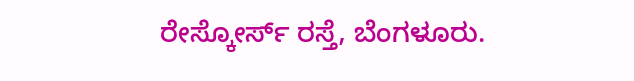ರೇಸ್ಕೋರ್ಸ್ ರಸ್ತೆ, ಬೆಂಗಳೂರು.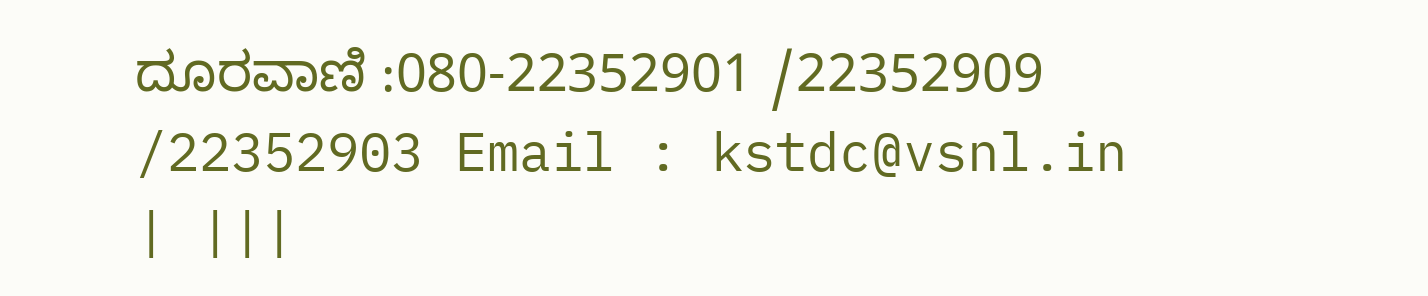ದೂರವಾಣಿ :080-22352901 /22352909 /22352903 Email : kstdc@vsnl.in | |||